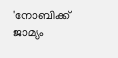'നോബിക്ക് ജാമ്യം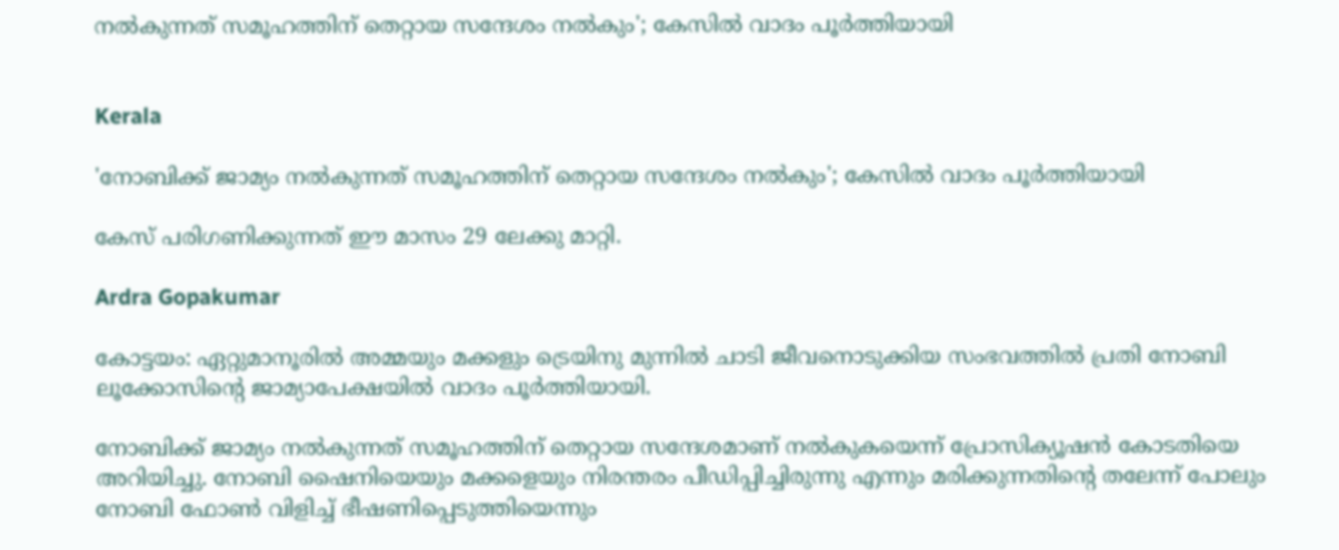നൽകുന്നത് സമൂഹത്തിന് തെറ്റായ സന്ദേശം നൽകും'; കേസിൽ വാദം പൂർത്തിയായി


Kerala

'നോബിക്ക് ജാമ്യം നൽകുന്നത് സമൂഹത്തിന് തെറ്റായ സന്ദേശം നൽകും'; കേസിൽ വാദം പൂർത്തിയായി

കേസ് പരിഗണിക്കുന്നത് ഈ മാസം 29 ലേക്കു മാറ്റി.

Ardra Gopakumar

കോട്ടയം: ഏറ്റുമാനൂരിൽ അമ്മയും മക്കളും ട്രെയിനു മുന്നിൽ ചാടി ജീവനൊടുക്കിയ സംഭവത്തിൽ പ്രതി നോബി ലൂക്കോസിന്‍റെ ജാമ്യാപേക്ഷയിൽ വാദം പൂർത്തിയായി.

നോബിക്ക് ജാമ്യം നൽകുന്നത് സമൂഹത്തിന് തെറ്റായ സന്ദേശമാണ് നൽകുകയെന്ന് പ്രോസിക്യൂഷൻ കോടതിയെ അറിയിച്ചു. നോബി ഷൈനിയെയും മക്കളെയും നിരന്തരം പീഡിപ്പിച്ചിരുന്നു എന്നും മരിക്കുന്നതിന്‍റെ തലേന്ന് പോലും നോബി ഫോൺ വിളിച്ച് ഭീഷണിപ്പെടുത്തിയെന്നും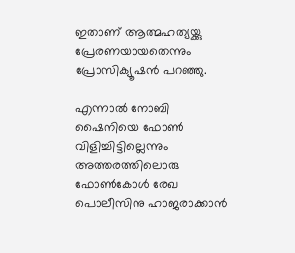ഇതാണ് ആത്മഹത്യയ്ക്കു പ്രേരണയായതെന്നും പ്രോസിക്യൂഷൻ പറഞ്ഞു.

എന്നാൽ നോബി ഷൈനിയെ ഫോൺ വിളിച്ചിട്ടില്ലെന്നും അത്തരത്തിലൊരു ഫോൺകോൾ രേഖ പൊലീസിനു ഹാജരാക്കാൻ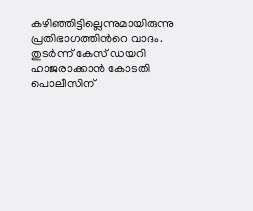കഴിഞ്ഞിട്ടില്ലെന്നുമായിരുന്നു പ്രതിഭാഗത്തിന്‍റെ വാദം. തുടർന്ന് കേസ് ഡയറി ഹാജരാക്കാൻ കോടതി പൊലീസിന്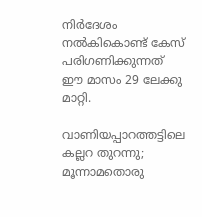നിർദേശം നൽകികൊണ്ട് കേസ് പരിഗണിക്കുന്നത് ഈ മാസം 29 ലേക്കു മാറ്റി.

വാണിയപ്പാറത്തട്ടിലെ കല്ലറ തുറന്നു; മൂന്നാമതൊരു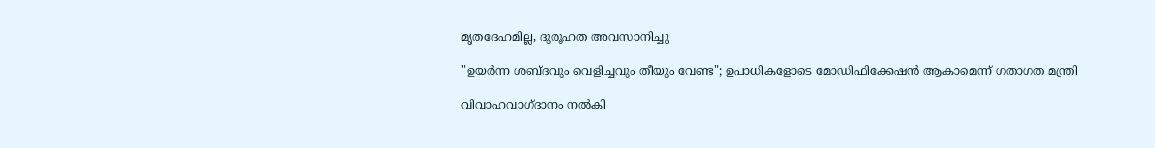മൃതദേഹമില്ല, ദുരൂഹത അവസാനിച്ചു

"ഉയർന്ന ശബ്ദവും വെളിച്ചവും തീയും വേണ്ട"; ഉപാധികളോടെ മോഡിഫിക്കേഷൻ ആകാമെന്ന് ഗതാഗത മന്ത്രി

വിവാഹവാഗ്ദാനം നൽകി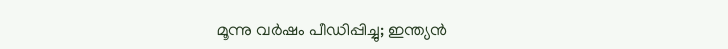മൂന്നു വർഷം പീഡിപ്പിച്ചു; ഇന്ത്യൻ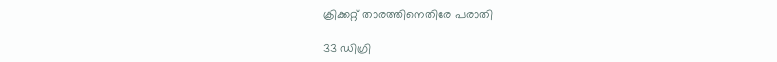ക്രിക്കറ്റ് താരത്തിനെതിരേ പരാതി

33 ഡിഗ്രി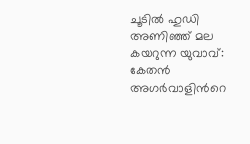ചൂടിൽ ഹുഡി അണിഞ്ഞ് മല കയറുന്ന യുവാവ്: കേതൻ അഗർവാളിന്‍റെ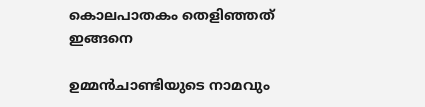കൊലപാതകം തെളിഞ്ഞത് ഇങ്ങനെ

ഉമ്മൻചാണ്ടിയുടെ നാമവും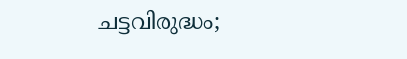ചട്ടവിരുദ്ധം;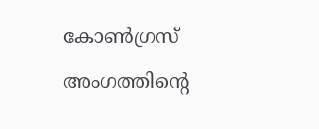കോൺഗ്രസ് അംഗത്തിന്‍റെ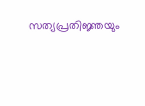സത്യപ്രതിജ്ഞയും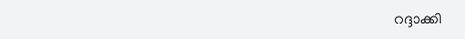റദ്ദാക്കി